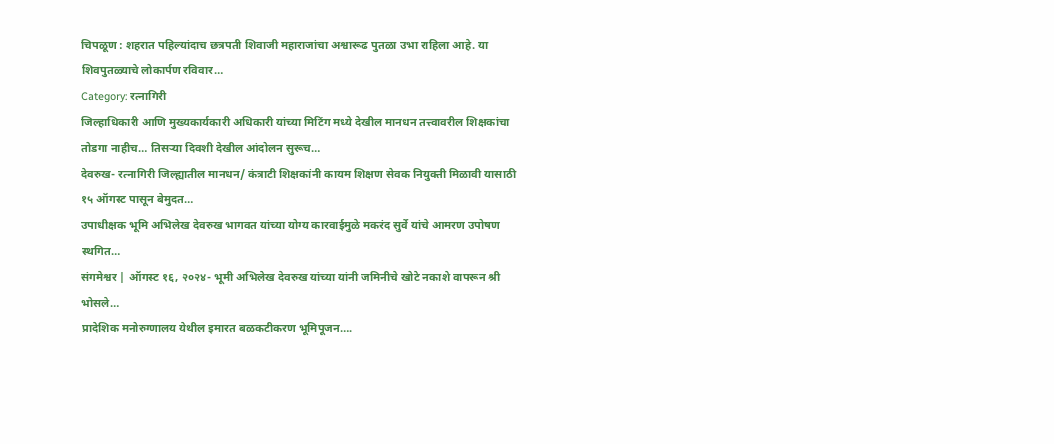चिपळूण : शहरात पहिल्यांदाच छत्रपती शिवाजी महाराजांचा अश्वारूढ पुतळा उभा राहिला आहे. या शिवपुतळ्याचे लोकार्पण रविवार…
Category: रत्नागिरी
जिल्हाधिकारी आणि मुख्यकार्यकारी अधिकारी यांच्या मिटिंग मध्ये देखील मानधन तत्त्वावरील शिक्षकांचा तोडगा नाहीच… तिसऱ्या दिवशी देखील आंदोलन सुरूच…
देवरुख- रत्नागिरी जिल्ह्यातील मानधन/ कंत्राटी शिक्षकांनी कायम शिक्षण सेवक नियुक्ती मिळावी यासाठी १५ ऑगस्ट पासून बेमुदत…
उपाधीक्षक भूमि अभिलेख देवरुख भागवत यांच्या योग्य कारवाईमुळे मकरंद सुर्वे यांचे आमरण उपोषण स्थगित…
संगमेश्वर | ऑगस्ट १६, २०२४- भूमी अभिलेख देवरुख यांच्या यांनी जमिनीचे खोटे नकाशे वापरून श्री भोसले…
प्रादेशिक मनोरुग्णालय येथील इमारत बळकटीकरण भूमिपूजन….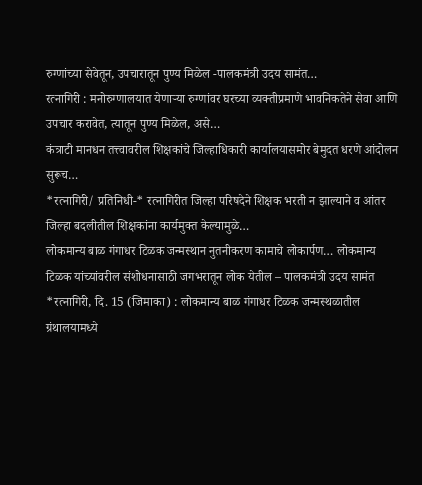रुग्णांच्या सेवेतून, उपचारातून पुण्य मिळेल -पालकमंत्री उदय सामंत…
रत्नागिरी : मनोरुग्णालयात येणाऱ्या रुग्णांवर घरच्या व्यक्तीप्रमाणे भावनिकतेने सेवा आणि उपचार करावेत, त्यातून पुण्य मिळेल, असे…
कंत्राटी मानधन तत्त्वावरील शिक्षकांचे जिल्हाधिकारी कार्यालयासमोर बेमुदत धरणे आंदोलन सुरूच…
*रत्नागिरी/ प्रतिनिधी-* रत्नागिरीत जिल्हा परिषदेने शिक्षक भरती न झाल्याने व आंतर जिल्हा बदलीतील शिक्षकांना कार्यमुक्त केल्यामुळे…
लोकमान्य बाळ गंगाधर टिळक जन्मस्थान नुतनीकरण कामाचे लोकार्पण… लोकमान्य टिळक यांच्यांवरील संशोधनासाठी जगभरातून लोक येतील – पालकमंत्री उदय सामंत
*रत्नागिरी, दि. 15 (जिमाका) : लोकमान्य बाळ गंगाधर टिळक जन्मस्थळातील ग्रंथालयामध्ये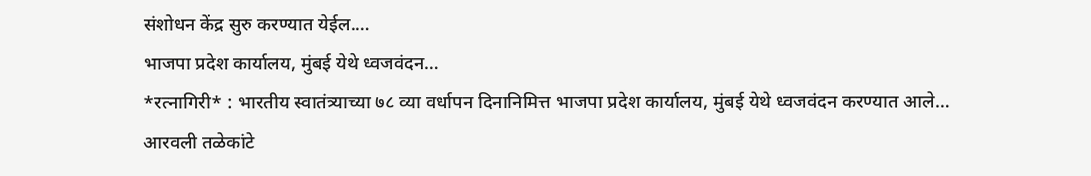संशोधन केंद्र सुरु करण्यात येईल.…
भाजपा प्रदेश कार्यालय, मुंबई येथे ध्वजवंदन…
*रत्नागिरी* : भारतीय स्वातंत्र्याच्या ७८ व्या वर्धापन दिनानिमित्त भाजपा प्रदेश कार्यालय, मुंबई येथे ध्वजवंदन करण्यात आले…
आरवली तळेकांटे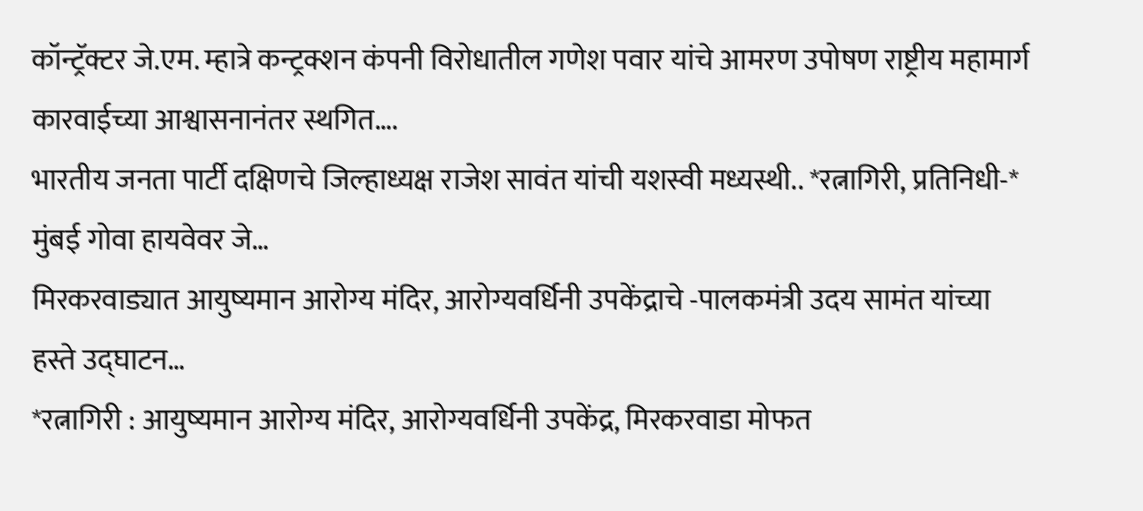कॉन्ट्रॅक्टर जे.एम. म्हात्रे कन्ट्रक्शन कंपनी विरोधातील गणेश पवार यांचे आमरण उपोषण राष्ट्रीय महामार्ग कारवाईच्या आश्वासनानंतर स्थगित….
भारतीय जनता पार्टी दक्षिणचे जिल्हाध्यक्ष राजेश सावंत यांची यशस्वी मध्यस्थी.. *रत्नागिरी, प्रतिनिधी-* मुंबई गोवा हायवेवर जे…
मिरकरवाड्यात आयुष्यमान आरोग्य मंदिर, आरोग्यवर्धिनी उपकेंद्राचे -पालकमंत्री उदय सामंत यांच्या हस्ते उद्घाटन…
*रत्नागिरी : आयुष्यमान आरोग्य मंदिर, आरोग्यवर्धिनी उपकेंद्र, मिरकरवाडा मोफत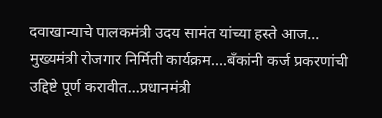दवाखान्याचे पालकमंत्री उदय सामंत यांच्या हस्ते आज…
मुख्यमंत्री रोजगार निर्मिती कार्यक्रम….बँकांनी कर्ज प्रकरणांची उद्दिष्टे पूर्ण करावीत…प्रधानमंत्री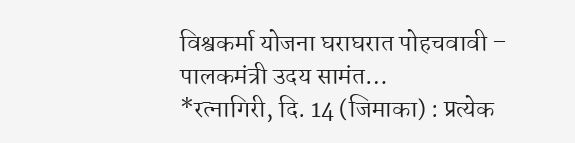विश्वकर्मा योजना घराघरात पोहचवावी – पालकमंत्री उदय सामंत…
*रत्नागिरी, दि. 14 (जिमाका) : प्रत्येक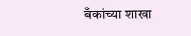बँकांच्या शाखा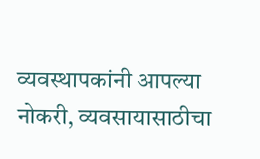व्यवस्थापकांनी आपल्या नोकरी, व्यवसायासाठीचा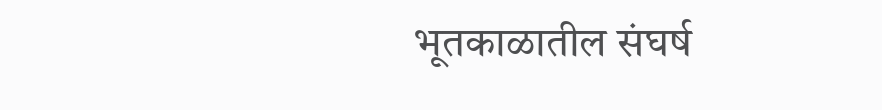भूतकाळातील संघर्ष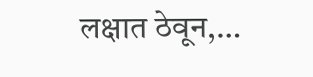लक्षात ठेवून,…